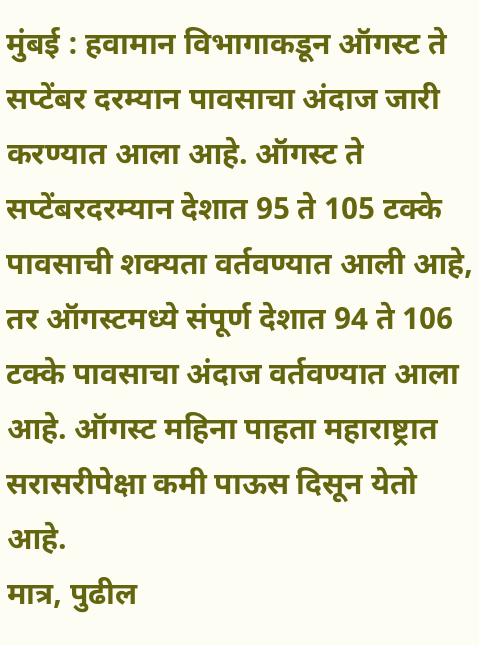मुंबई : हवामान विभागाकडून ऑगस्ट ते सप्टेंबर दरम्यान पावसाचा अंदाज जारी करण्यात आला आहे. ऑगस्ट ते सप्टेंबरदरम्यान देशात 95 ते 105 टक्के पावसाची शक्यता वर्तवण्यात आली आहे, तर ऑगस्टमध्ये संपूर्ण देशात 94 ते 106 टक्के पावसाचा अंदाज वर्तवण्यात आला आहे. ऑगस्ट महिना पाहता महाराष्ट्रात सरासरीपेक्षा कमी पाऊस दिसून येतो आहे.
मात्र, पुढील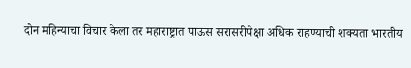दोन महिन्याचा विचार केला तर महाराष्ट्रात पाऊस सरासरीपेक्षा अधिक राहण्याची शक्यता भारतीय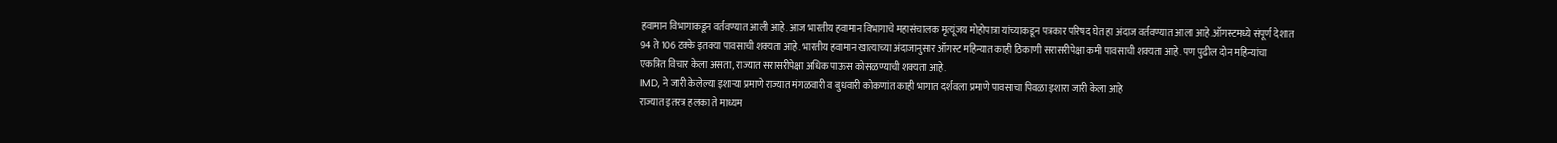हवामान विभागाकडून वर्तवण्यात आली आहे. आज भारतीय हवामान विभागाचे महासंचालक मृत्यूंजय मोहोपात्रा यांच्याकडून पत्रकार परिषद घेत हा अंदाज वर्तवण्यात आला आहे.ऑगस्टमध्ये संपूर्ण देशात 94 ते 106 टक्के इतक्या पावसाची शक्यता आहे. भारतीय हवामान खात्याच्या अंदाजानुसार ऑगस्ट महिन्यात काही ठिकाणी सरासरीपेक्षा कमी पावसाची शक्यता आहे. पण पुढील दोन महिन्यांचा एकत्रित विचार केला असता, राज्यात सरासरीपेक्षा अधिक पाऊस कोसळण्याची शक्यता आहे.
IMD, ने जारी केलेल्या इशाऱ्या प्रमाणे राज्यात मंगळवारी व बुधवारी कोकणांत काही भागात दर्शवला प्रमाणे पावसाचा पिवळा इशारा जारी केला आहे
राज्यात इतरत्र हलका ते माध्यम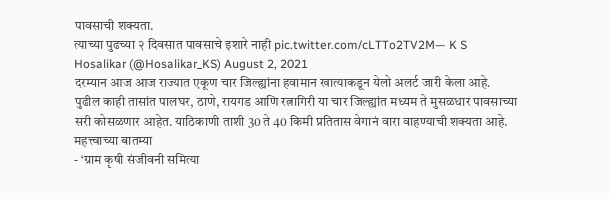पावसाची शक्यता.
त्याच्या पुढच्या २ दिवसात पावसाचे इशारे नाही pic.twitter.com/cLTTo2TV2M— K S Hosalikar (@Hosalikar_KS) August 2, 2021
दरम्यान आज आज राज्यात एकूण चार जिल्ह्यांना हवामान खात्याकडून येलो अलर्ट जारी केला आहे. पुढील काही तासांत पालघर, ठाणे, रायगड आणि रत्नागिरी या चार जिल्ह्यांत मध्यम ते मुसळधार पावसाच्या सरी कोसळणार आहेत. याठिकाणी ताशी 30 ते 40 किमी प्रतितास वेगानं वारा वाहण्याची शक्यता आहे.
महत्त्वाच्या बातम्या
- ‘ग्राम कृषी संजीवनी समित्या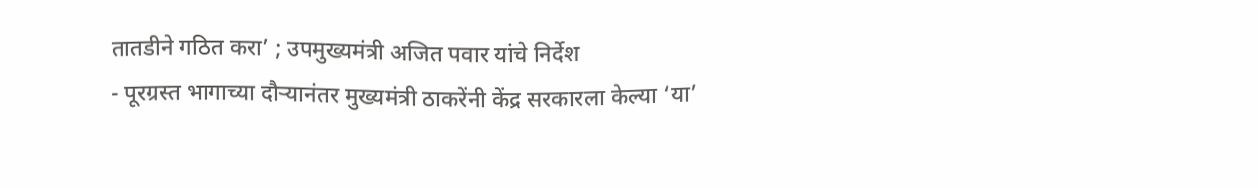तातडीने गठित करा’ ; उपमुख्यमंत्री अजित पवार यांचे निर्देश
- पूरग्रस्त भागाच्या दौऱ्यानंतर मुख्यमंत्री ठाकरेंनी केंद्र सरकारला केल्या ‘या’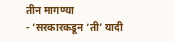तीन मागण्या
- ‘सरकारकडून ‘ती’ यादी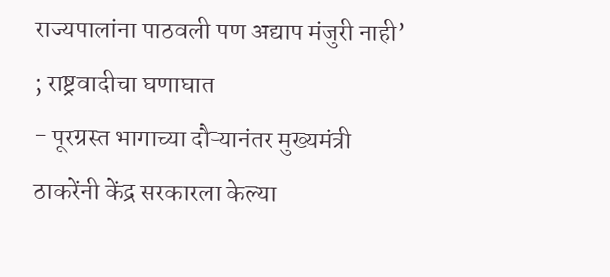राज्यपालांना पाठवली पण अद्याप मंजुरी नाही’ ; राष्ट्रवादीचा घणाघात
- पूरग्रस्त भागाच्या दौऱ्यानंतर मुख्यमंत्री ठाकरेंनी केंद्र सरकारला केल्या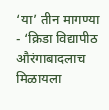‘या’ तीन मागण्या
- ‘क्रिडा विद्यापीठ औरंगाबादलाच मिळायला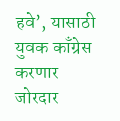हवे’, यासाठी युवक काँग्रेस करणार जोरदार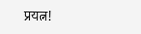प्रयत्न!